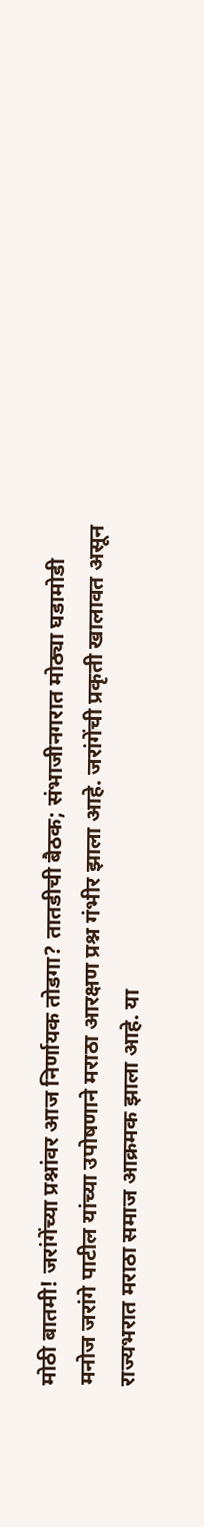मोठी बातमी! जरांगेंच्या प्रश्नांवर आज निर्णायक तोडगा? तातडीची बैठक; संभाजीनगरात मोठ्या घडामोडी
मनोज जरांगे पाटील यांच्या उपोषणाने मराठा आरक्षण प्रश्न गंभीर झाला आहे. जरांगेंची प्रकृती खालावत असून राज्यभरात मराठा समाज आक्रमक झाला आहे. या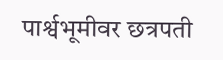पार्श्वभूमीवर छत्रपती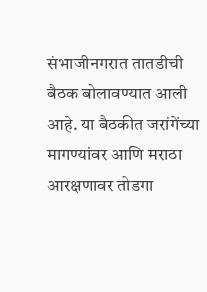संभाजीनगरात तातडीची बैठक बोलावण्यात आली आहे. या बैठकीत जरांगेंच्या मागण्यांवर आणि मराठा आरक्षणावर तोडगा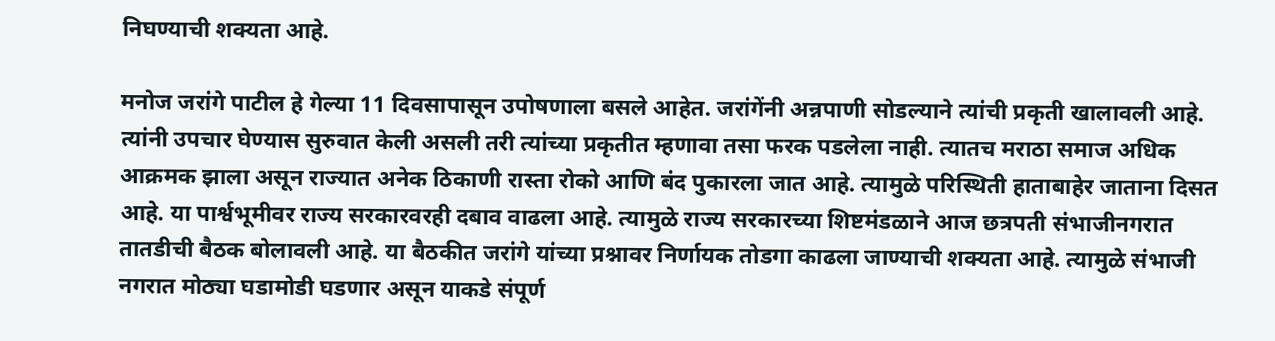निघण्याची शक्यता आहे.

मनोज जरांगे पाटील हे गेल्या 11 दिवसापासून उपोषणाला बसले आहेत. जरांगेंनी अन्नपाणी सोडल्याने त्यांची प्रकृती खालावली आहे. त्यांनी उपचार घेण्यास सुरुवात केली असली तरी त्यांच्या प्रकृतीत म्हणावा तसा फरक पडलेला नाही. त्यातच मराठा समाज अधिक आक्रमक झाला असून राज्यात अनेक ठिकाणी रास्ता रोको आणि बंद पुकारला जात आहे. त्यामुळे परिस्थिती हाताबाहेर जाताना दिसत आहे. या पार्श्वभूमीवर राज्य सरकारवरही दबाव वाढला आहे. त्यामुळे राज्य सरकारच्या शिष्टमंडळाने आज छत्रपती संभाजीनगरात तातडीची बैठक बोलावली आहे. या बैठकीत जरांगे यांच्या प्रश्नावर निर्णायक तोडगा काढला जाण्याची शक्यता आहे. त्यामुळे संभाजी नगरात मोठ्या घडामोडी घडणार असून याकडे संपूर्ण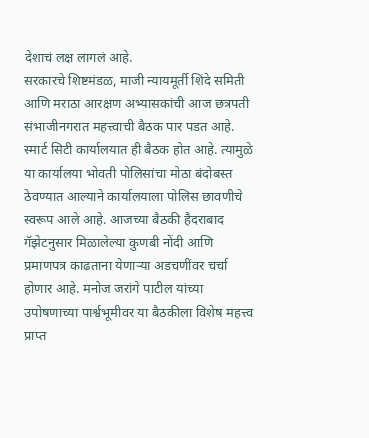देशाचं लक्ष लागलं आहे.
सरकारचे शिष्टमंडळ, माजी न्यायमूर्ती शिंदे समिती आणि मराठा आरक्षण अभ्यासकांची आज छत्रपती संभाजीनगरात महत्त्वाची बैठक पार पडत आहे. स्मार्ट सिटी कार्यालयात ही बैठक होत आहे. त्यामुळे या कार्यालया भोवती पोलिसांचा मोठा बंदोबस्त ठेवण्यात आल्याने कार्यालयाला पोलिस छावणीचे स्वरूप आले आहे. आजच्या बैठकी हैदराबाद गॅझेटनुसार मिळालेल्या कुणबी नोंदी आणि प्रमाणपत्र काढताना येणाऱ्या अडचणींवर चर्चा होणार आहे. मनोज जरांगे पाटील यांच्या उपोषणाच्या पार्श्वभूमीवर या बैठकीला विशेष महत्त्व प्राप्त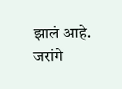झालं आहे.
जरांगे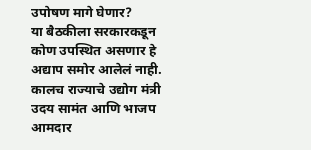उपोषण मागे घेणार?
या बैठकीला सरकारकडून कोण उपस्थित असणार हे अद्याप समोर आलेलं नाही. कालच राज्याचे उद्योग मंत्री उदय सामंत आणि भाजप आमदार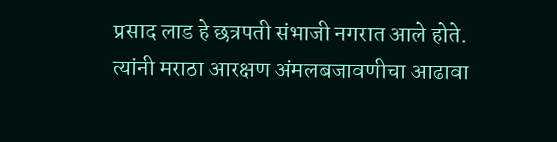प्रसाद लाड हे छत्रपती संभाजी नगरात आले होते. त्यांनी मराठा आरक्षण अंमलबजावणीचा आढावा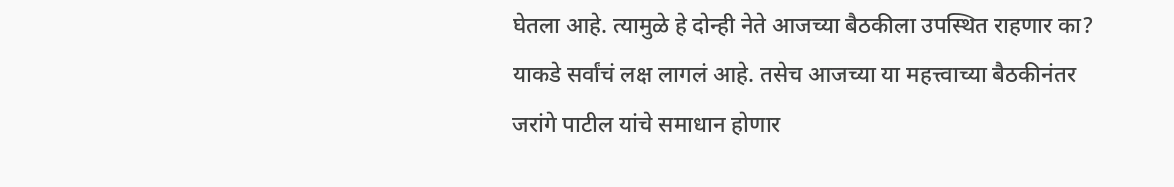घेतला आहे. त्यामुळे हे दोन्ही नेते आजच्या बैठकीला उपस्थित राहणार का? याकडे सर्वांचं लक्ष लागलं आहे. तसेच आजच्या या महत्त्वाच्या बैठकीनंतर जरांगे पाटील यांचे समाधान होणार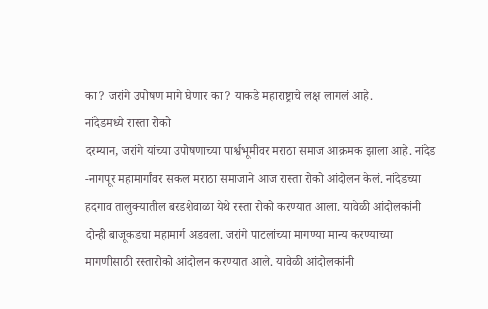का? जरांगे उपोषण मागे घेणार का? याकडे महाराष्ट्राचे लक्ष लागलं आहे.
नांदेडमध्ये रास्ता रोको
दरम्यान, जरांगे यांच्या उपोषणाच्या पार्श्वभूमीवर मराठा समाज आक्रमक झाला आहे. नांदेड -नागपूर महामार्गांवर सकल मराठा समाजाने आज रास्ता रोको आंदोलन केलं. नांदेडच्या हदगाव तालुक्यातील बरडशेवाळा येथे रस्ता रोको करण्यात आला. यावेळी आंदोलकांनी दोन्ही बाजूकडचा महामार्ग अडवला. जरांगे पाटलांच्या मागण्या मान्य करण्याच्या मागणीसाठी रस्तारोको आंदोलन करण्यात आले. यावेळी आंदोलकांनी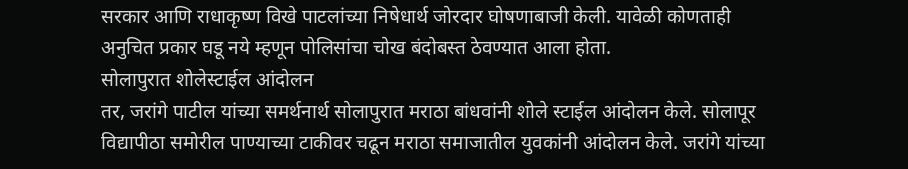सरकार आणि राधाकृष्ण विखे पाटलांच्या निषेधार्थ जोरदार घोषणाबाजी केली. यावेळी कोणताही अनुचित प्रकार घडू नये म्हणून पोलिसांचा चोख बंदोबस्त ठेवण्यात आला होता.
सोलापुरात शोलेस्टाईल आंदोलन
तर, जरांगे पाटील यांच्या समर्थनार्थ सोलापुरात मराठा बांधवांनी शोले स्टाईल आंदोलन केले. सोलापूर विद्यापीठा समोरील पाण्याच्या टाकीवर चढून मराठा समाजातील युवकांनी आंदोलन केले. जरांगे यांच्या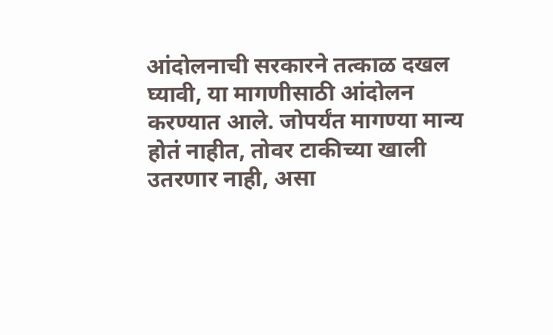आंदोलनाची सरकारने तत्काळ दखल घ्यावी, या मागणीसाठी आंदोलन करण्यात आले. जोपर्यंत मागण्या मान्य होतं नाहीत, तोवर टाकीच्या खाली उतरणार नाही, असा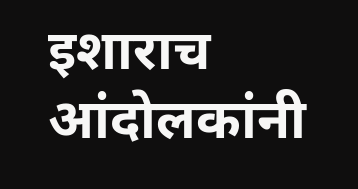इशाराच आंदोलकांनी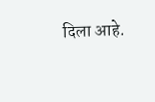दिला आहे.